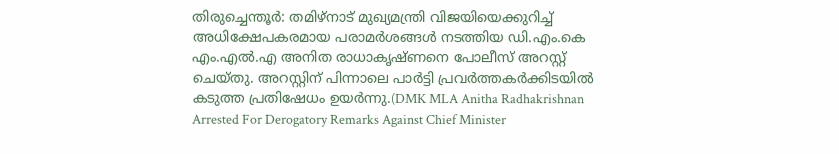തിരുച്ചെന്തൂർ: തമിഴ്നാട് മുഖ്യമന്ത്രി വിജയിയെക്കുറിച്ച് അധിക്ഷേപകരമായ പരാമർശങ്ങൾ നടത്തിയ ഡി.എം.കെ എം.എൽ.എ അനിത രാധാകൃഷ്ണനെ പോലീസ് അറസ്റ്റ് ചെയ്തു. അറസ്റ്റിന് പിന്നാലെ പാർട്ടി പ്രവർത്തകർക്കിടയിൽ കടുത്ത പ്രതിഷേധം ഉയർന്നു.(DMK MLA Anitha Radhakrishnan Arrested For Derogatory Remarks Against Chief Minister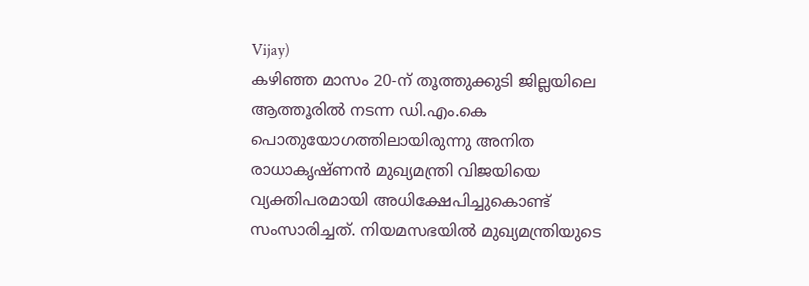Vijay)
കഴിഞ്ഞ മാസം 20-ന് തൂത്തുക്കുടി ജില്ലയിലെ ആത്തൂരിൽ നടന്ന ഡി.എം.കെ പൊതുയോഗത്തിലായിരുന്നു അനിത രാധാകൃഷ്ണൻ മുഖ്യമന്ത്രി വിജയിയെ വ്യക്തിപരമായി അധിക്ഷേപിച്ചുകൊണ്ട് സംസാരിച്ചത്. നിയമസഭയിൽ മുഖ്യമന്ത്രിയുടെ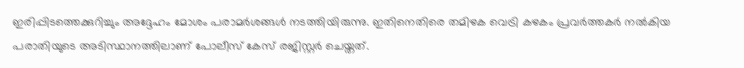ഇരിപ്പിടത്തെക്കുറിച്ചും അദ്ദേഹം മോശം പരാമർശങ്ങൾ നടത്തിയിരുന്നു. ഇതിനെതിരെ തമിഴക വെട്രി കഴകം പ്രവർത്തകർ നൽകിയ പരാതിയുടെ അടിസ്ഥാനത്തിലാണ് പോലീസ് കേസ് രജിസ്റ്റർ ചെയ്തത്.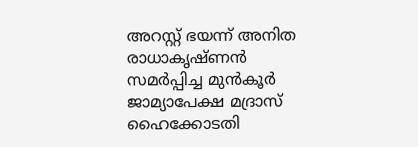അറസ്റ്റ് ഭയന്ന് അനിത രാധാകൃഷ്ണൻ സമർപ്പിച്ച മുൻകൂർ ജാമ്യാപേക്ഷ മദ്രാസ് ഹൈക്കോടതി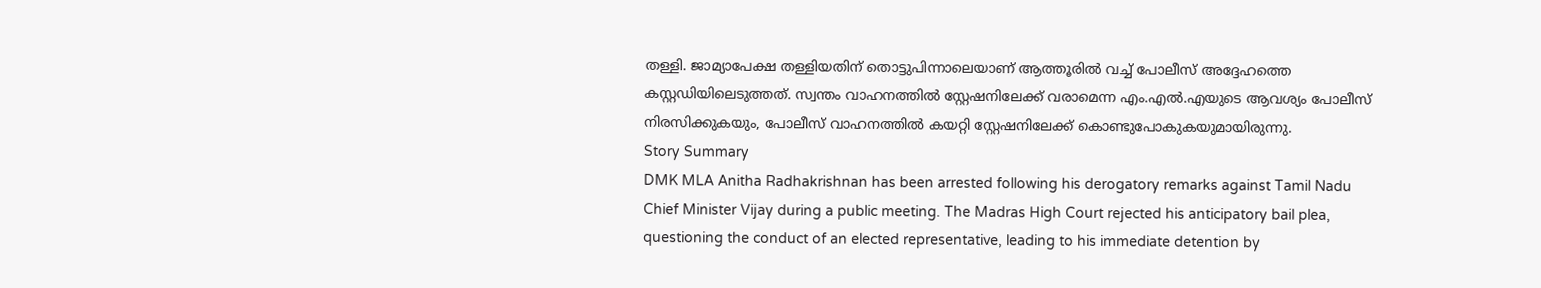തള്ളി. ജാമ്യാപേക്ഷ തള്ളിയതിന് തൊട്ടുപിന്നാലെയാണ് ആത്തൂരിൽ വച്ച് പോലീസ് അദ്ദേഹത്തെ കസ്റ്റഡിയിലെടുത്തത്. സ്വന്തം വാഹനത്തിൽ സ്റ്റേഷനിലേക്ക് വരാമെന്ന എം.എൽ.എയുടെ ആവശ്യം പോലീസ് നിരസിക്കുകയും, പോലീസ് വാഹനത്തിൽ കയറ്റി സ്റ്റേഷനിലേക്ക് കൊണ്ടുപോകുകയുമായിരുന്നു.
Story Summary
DMK MLA Anitha Radhakrishnan has been arrested following his derogatory remarks against Tamil Nadu Chief Minister Vijay during a public meeting. The Madras High Court rejected his anticipatory bail plea, questioning the conduct of an elected representative, leading to his immediate detention by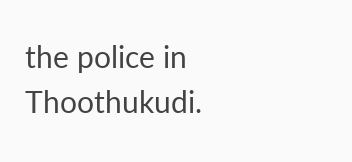the police in Thoothukudi.